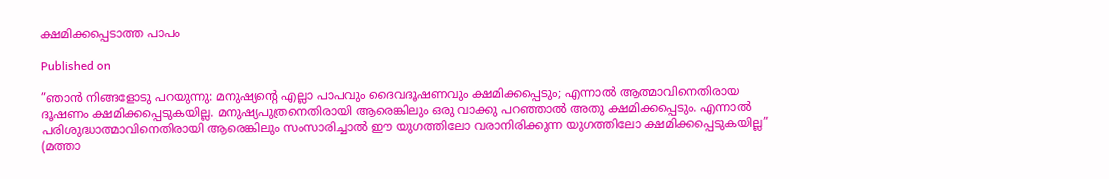ക്ഷമിക്കപ്പെടാത്ത പാപം

Published on

”ഞാൻ നിങ്ങളോടു പറയുന്നു: മനുഷ്യന്റെ എല്ലാ പാപവും ദൈവദൂഷണവും ക്ഷമിക്കപ്പെടും; എന്നാൽ ആത്മാവിനെതിരായ ദൂഷണം ക്ഷമിക്കപ്പെടുകയില്ല. മനുഷ്യപുത്രനെതിരായി ആരെങ്കിലും ഒരു വാക്കു പറഞ്ഞാൽ അതു ക്ഷമിക്കപ്പെടും. എന്നാൽ പരിശുദ്ധാത്മാവിനെതിരായി ആരെങ്കിലും സംസാരിച്ചാൽ ഈ യുഗത്തിലോ വരാനിരിക്കുന്ന യുഗത്തിലോ ക്ഷമിക്കപ്പെടുകയില്ല” (മത്താ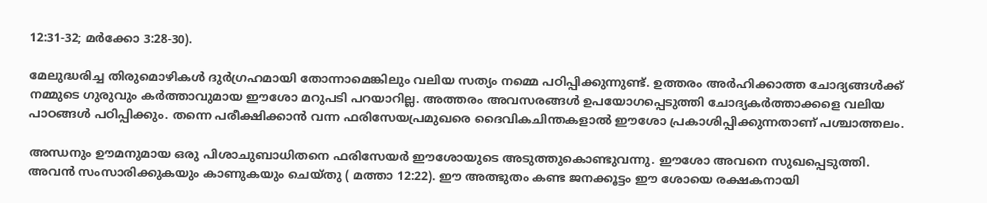12:31-32; മർക്കോ 3:28-30).

മേലുദ്ധരിച്ച തിരുമൊഴികൾ ദുർഗ്രഹമായി തോന്നാമെങ്കിലും വലിയ സത്യം നമ്മെ പഠിപ്പിക്കുന്നുണ്ട്. ഉത്തരം അർഹിക്കാത്ത ചോദ്യങ്ങൾക്ക് നമ്മുടെ ഗുരുവും കർത്താവുമായ ഈശോ മറുപടി പറയാറില്ല. അത്തരം അവസരങ്ങൾ ഉപയോഗപ്പെടുത്തി ചോദ്യകർത്താക്കളെ വലിയ പാഠങ്ങൾ പഠിപ്പിക്കും. തന്നെ പരീക്ഷിക്കാൻ വന്ന ഫരിസേയപ്രമുഖരെ ദൈവികചിന്തകളാൽ ഈശോ പ്രകാശിപ്പിക്കുന്നതാണ് പശ്ചാത്തലം.

അന്ധനും ഊമനുമായ ഒരു പിശാചുബാധിതനെ ഫരിസേയർ ഈശോയുടെ അടുത്തുകൊണ്ടുവന്നു. ഈശോ അവനെ സുഖപ്പെടുത്തി. അവൻ സംസാരിക്കുകയും കാണുകയും ചെയ്തു ( മത്താ 12:22). ഈ അത്ഭുതം കണ്ട ജനക്കൂട്ടം ഈ ശോയെ രക്ഷകനായി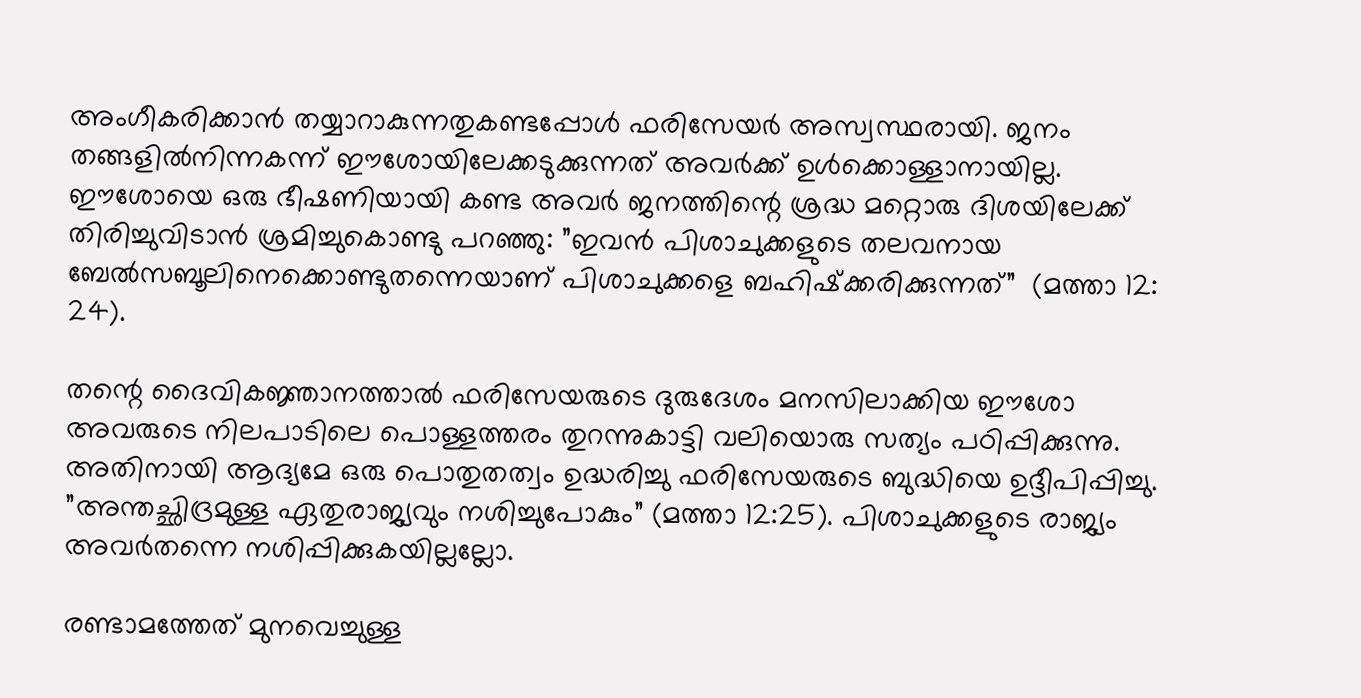അംഗീകരിക്കാൻ തയ്യാറാകുന്നതുകണ്ടപ്പോൾ ഫരിസേയർ അസ്വസ്ഥരായി. ജനം തങ്ങളിൽനിന്നകന്ന് ഈശോയിലേക്കടുക്കുന്നത് അവർക്ക് ഉൾക്കൊള്ളാനായില്ല. ഈശോയെ ഒരു ഭീഷണിയായി കണ്ട അവർ ജനത്തിന്റെ ശ്രദ്ധ മറ്റൊരു ദിശയിലേക്ക് തിരിച്ചുവിടാൻ ശ്രമിച്ചുകൊണ്ടു പറഞ്ഞു: ”ഇവൻ പിശാചുക്കളുടെ തലവനായ ബേൽസബൂലിനെക്കൊണ്ടുതന്നെയാണ് പിശാചുക്കളെ ബഹിഷ്‌ക്കരിക്കുന്നത്”  (മത്താ 12: 24).

തന്റെ ദൈവികജ്ഞാനത്താൽ ഫരിസേയരുടെ ദുരുദേശം മനസിലാക്കിയ ഈശോ അവരുടെ നിലപാടിലെ പൊള്ളത്തരം തുറന്നുകാട്ടി വലിയൊരു സത്യം പഠിപ്പിക്കുന്നു. അതിനായി ആദ്യമേ ഒരു പൊതുതത്വം ഉദ്ധരിച്ചു ഫരിസേയരുടെ ബുദ്ധിയെ ഉദ്ദീപിപ്പിച്ചു.  ”അന്തച്ഛിദ്രമുള്ള ഏതുരാജ്യവും നശിച്ചുപോകും” (മത്താ 12:25). പിശാചുക്കളുടെ രാജ്യം അവർതന്നെ നശിപ്പിക്കുകയില്ലല്ലോ.

രണ്ടാമത്തേത് മുനവെച്ചുള്ള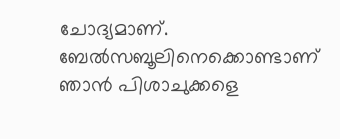ചോദ്യമാണ്. ബേൽസബൂലിനെക്കൊണ്ടാണ് ഞാൻ പിശാചുക്കളെ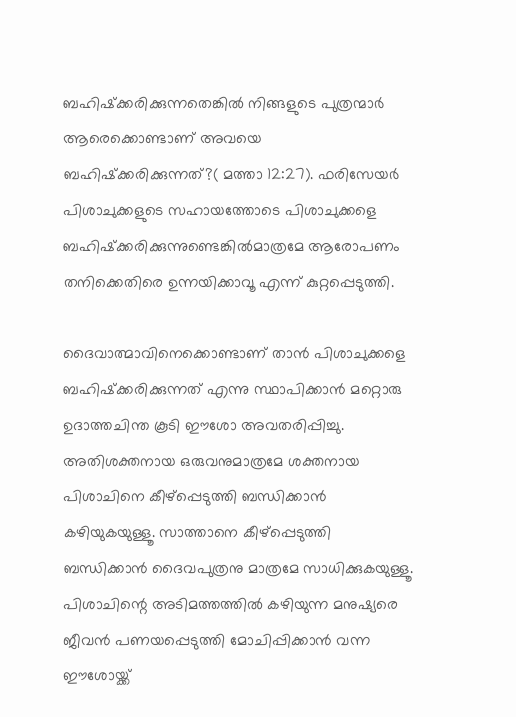ബഹിഷ്‌ക്കരിക്കുന്നതെങ്കിൽ നിങ്ങളുടെ പുത്രന്മാർ ആരെക്കൊണ്ടാണ് അവയെ ബഹിഷ്‌ക്കരിക്കുന്നത്?( മത്താ 12:27). ഫരിസേയർ പിശാചുക്കളുടെ സഹായത്തോടെ പിശാചുക്കളെ ബഹിഷ്‌ക്കരിക്കുന്നുണ്ടെങ്കിൽമാത്രമേ ആരോപണം തനിക്കെതിരെ ഉന്നയിക്കാവൂ എന്ന് കുറ്റപ്പെടുത്തി.

ദൈവാത്മാവിനെക്കൊണ്ടാണ് താൻ പിശാചുക്കളെ ബഹിഷ്‌ക്കരിക്കുന്നത് എന്നു സ്ഥാപിക്കാൻ മറ്റൊരു ഉദാത്തചിന്ത കൂടി ഈശോ അവതരിപ്പിച്ചു. അതിശക്തനായ ഒരുവനുമാത്രമേ ശക്തനായ പിശാചിനെ കീഴ്‌പ്പെടുത്തി ബന്ധിക്കാൻ കഴിയുകയുള്ളൂ. സാത്താനെ കീഴ്‌പ്പെടുത്തി ബന്ധിക്കാൻ ദൈവപുത്രനു മാത്രമേ സാധിക്കുകയുള്ളൂ. പിശാചിന്റെ അടിമത്തത്തിൽ കഴിയുന്ന മനുഷ്യരെ ജീവൻ പണയപ്പെടുത്തി മോചിപ്പിക്കാൻ വന്ന ഈശോയ്ക്ക്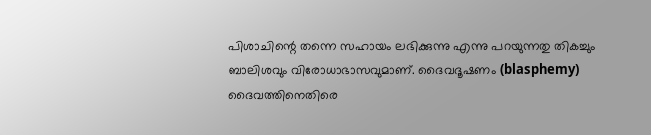പിശാചിന്റെ തന്നെ സഹായം ലഭിക്കുന്നു എന്നു പറയുന്നതു തികച്ചും ബാലിശവും വിരോധാഭാസവുമാണ്. ദൈവദൂഷണം (blasphemy) ദൈവത്തിനെതിരെ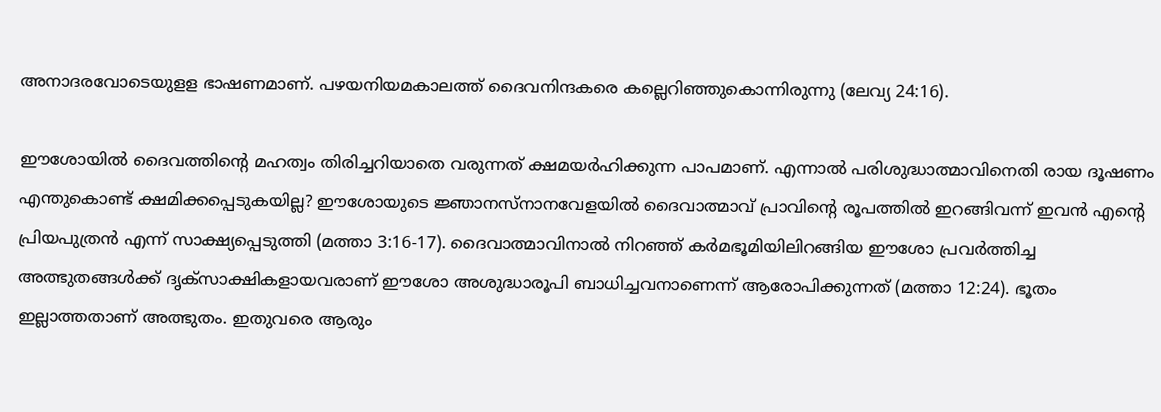അനാദരവോടെയുളള ഭാഷണമാണ്. പഴയനിയമകാലത്ത് ദൈവനിന്ദകരെ കല്ലെറിഞ്ഞുകൊന്നിരുന്നു (ലേവ്യ 24:16).

ഈശോയിൽ ദൈവത്തിന്റെ മഹത്വം തിരിച്ചറിയാതെ വരുന്നത് ക്ഷമയർഹിക്കുന്ന പാപമാണ്. എന്നാൽ പരിശുദ്ധാത്മാവിനെതി രായ ദൂഷണം എന്തുകൊണ്ട് ക്ഷമിക്കപ്പെടുകയില്ല? ഈശോയുടെ ജ്ഞാനസ്‌നാനവേളയിൽ ദൈവാത്മാവ് പ്രാവിന്റെ രൂപത്തിൽ ഇറങ്ങിവന്ന് ഇവൻ എന്റെ പ്രിയപുത്രൻ എന്ന് സാക്ഷ്യപ്പെടുത്തി (മത്താ 3:16-17). ദൈവാത്മാവിനാൽ നിറഞ്ഞ് കർമഭൂമിയിലിറങ്ങിയ ഈശോ പ്രവർത്തിച്ച അത്ഭുതങ്ങൾക്ക് ദൃക്‌സാക്ഷികളായവരാണ് ഈശോ അശുദ്ധാരൂപി ബാധിച്ചവനാണെന്ന് ആരോപിക്കുന്നത് (മത്താ 12:24). ഭൂതം ഇല്ലാത്തതാണ് അത്ഭുതം. ഇതുവരെ ആരും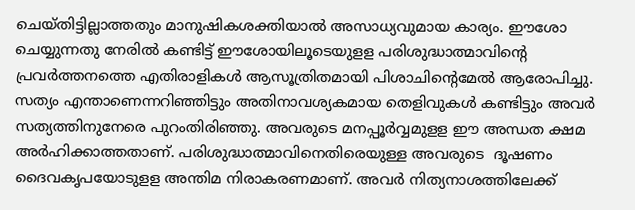ചെയ്തിട്ടില്ലാത്തതും മാനുഷികശക്തിയാൽ അസാധ്യവുമായ കാര്യം. ഈശോ ചെയ്യുന്നതു നേരിൽ കണ്ടിട്ട് ഈശോയിലൂടെയുളള പരിശുദ്ധാത്മാവിന്റെ പ്രവർത്തനത്തെ എതിരാളികൾ ആസൂത്രിതമായി പിശാചിന്റെമേൽ ആരോപിച്ചു. സത്യം എന്താണെന്നറിഞ്ഞിട്ടും അതിനാവശ്യകമായ തെളിവുകൾ കണ്ടിട്ടും അവർ സത്യത്തിനുനേരെ പുറംതിരിഞ്ഞു. അവരുടെ മനപ്പൂർവ്വമുളള ഈ അന്ധത ക്ഷമ അർഹിക്കാത്തതാണ്. പരിശുദ്ധാത്മാവിനെതിരെയുള്ള അവരുടെ  ദൂഷണം ദൈവകൃപയോടുളള അന്തിമ നിരാകരണമാണ്. അവർ നിത്യനാശത്തിലേക്ക്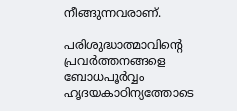നീങ്ങുന്നവരാണ്.

പരിശുദ്ധാത്മാവിന്റെ പ്രവർത്തനങ്ങളെ ബോധപൂർവ്വം ഹൃദയകാഠിന്യത്തോടെ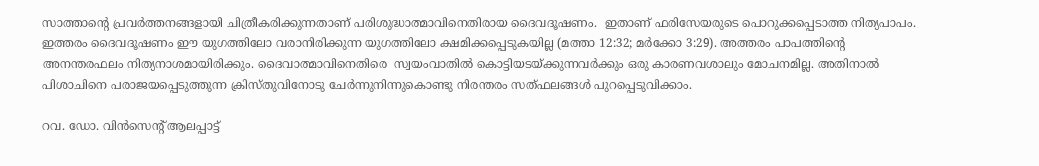സാത്താന്റെ പ്രവർത്തനങ്ങളായി ചിത്രീകരിക്കുന്നതാണ് പരിശുദ്ധാത്മാവിനെതിരായ ദൈവദൂഷണം.  ഇതാണ് ഫരിസേയരുടെ പൊറുക്കപ്പെടാത്ത നിത്യപാപം. ഇത്തരം ദൈവദൂഷണം ഈ യുഗത്തിലോ വരാനിരിക്കുന്ന യുഗത്തിലോ ക്ഷമിക്കപ്പെടുകയില്ല (മത്താ 12:32; മർക്കോ 3:29). അത്തരം പാപത്തിന്റെ അനന്തരഫലം നിത്യനാശമായിരിക്കും. ദൈവാത്മാവിനെതിരെ  സ്വയംവാതിൽ കൊട്ടിയടയ്ക്കുന്നവർക്കും ഒരു കാരണവശാലും മോചനമില്ല. അതിനാൽ പിശാചിനെ പരാജയപ്പെടുത്തുന്ന ക്രിസ്തുവിനോടു ചേർന്നുനിന്നുകൊണ്ടു നിരന്തരം സത്ഫലങ്ങൾ പുറപ്പെടുവിക്കാം.

റവ. ഡോ. വിൻസെന്റ് ആലപ്പാട്ട്‌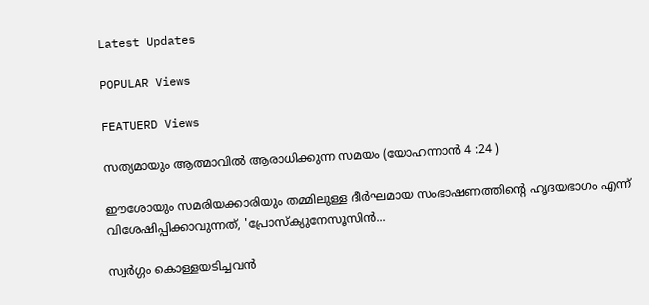Latest Updates

POPULAR Views

FEATUERD Views

സത്യമായും ആത്മാവില്‍ ആരാധിക്കുന്ന സമയം (യോഹന്നാന്‍ 4 :24 )

ഈശോയും സമരിയക്കാരിയും തമ്മിലുള്ള ദീര്‍ഘമായ സംഭാഷണത്തിന്റെ ഹൃദയഭാഗം എന്ന് വിശേഷിപ്പിക്കാവുന്നത്, 'പ്രോസ്‌ക്യുനേസൂസിന്‍...

സ്വര്‍ഗ്ഗം കൊള്ളയടിച്ചവന്‍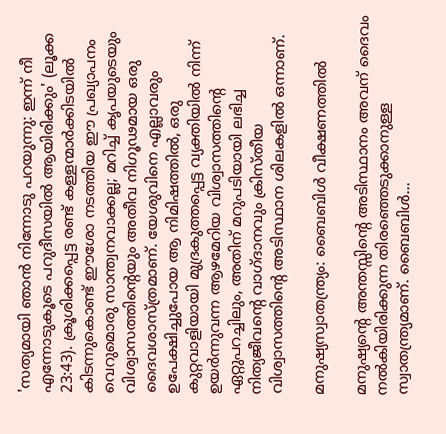'സത്യമായി ഞാന്‍ നിന്നോടു പറയുന്നു: ഇന്ന് നീ എന്നോടുകൂടെ പറുദീസയില്‍ ആയിരിക്കും' (ലൂക്ക 23:43). ക്രൂശിക്കപ്പെട്ട രണ്ട് കള്ളന്മാര്‍ക്കിടയില്‍ കിടന്നുകൊണ്ട് ഈശോ നടത്തിയ ഈ പ്രഖ്യാപനം വെറുമൊരു സാന്ത്വനവാക്കല്ല; മറിച്ച് കൃപയുടെയും വിശ്വാസത്തിന്റെയും അതീവ നിഗൂഢമായ ഒരു ദൈവശാസ്ത്രമാണ്. യേശുവിനെ എല്ലാവരും ഉപേക്ഷിച്ചുപോയ ആ നിമിഷത്തില്‍, ഒരു കുറ്റവാളിയായി മുദ്രകുത്തപ്പെട്ട വ്യക്തിയില്‍ നിന്ന് ഉയര്‍ന്നുവന്ന ആഴമേറിയ വിശ്വാസത്തിന്റെ ഏറ്റുപറച്ചിലും, അതിന് മറുപടിയായി ലഭിച്ച നിത്യജീവന്റെ വാഗ്ദാനവും ക്രിസ്തീയ വിശ്വാസത്തിന്റെ അടിസ്ഥാന ശിലകളില്‍ ഒന്നാണ്.

മനുഷ്യസ്വാതന്ത്ര്യം: ബൈബിള്‍ വീക്ഷണത്തില്‍

മനുഷ്യന്റെ അന്തസ്സിന്റെ അടിസ്ഥാനം അവന് ദൈവം നല്‍കിയിരിക്കുന്ന തിരഞ്ഞെടുക്കാനുള്ള സ്വാതന്ത്ര്യമാണ്. ബൈബിള്‍...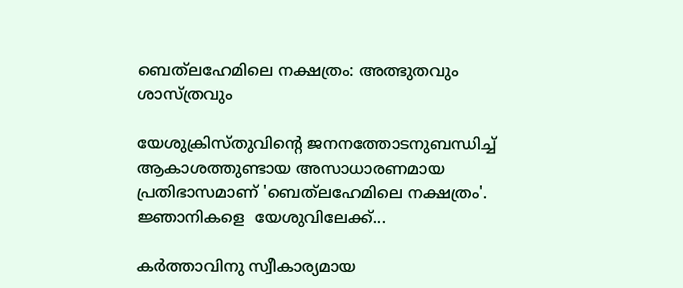ബെത്‌ലഹേമിലെ നക്ഷത്രം: അത്ഭുതവും ശാസ്ത്രവും

യേശുക്രിസ്തുവിന്റെ ജനനത്തോടനുബന്ധിച്ച് ആകാശത്തുണ്ടായ അസാധാരണമായ പ്രതിഭാസമാണ് 'ബെത്‌ലഹേമിലെ നക്ഷത്രം'. ജ്ഞാനികളെ  യേശുവിലേക്ക്...

കര്‍ത്താവിനു സ്വീകാര്യമായ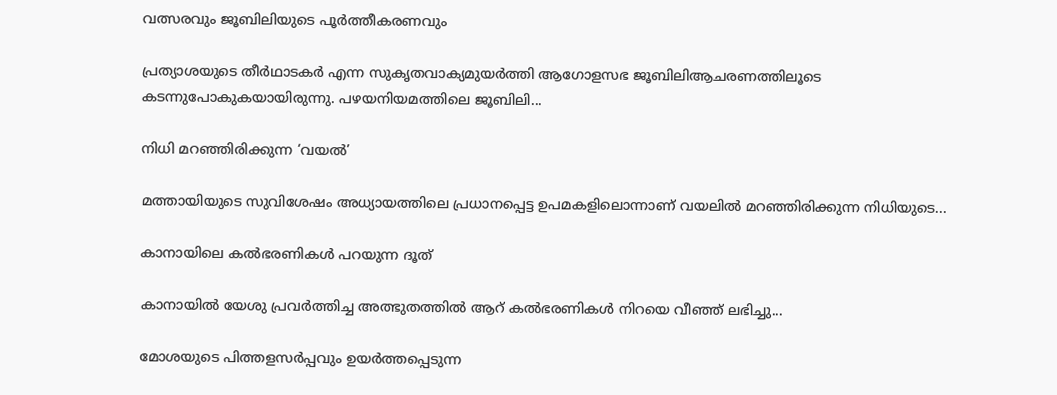വത്സരവും ജൂബിലിയുടെ പൂര്‍ത്തീകരണവും

പ്രത്യാശയുടെ തീര്‍ഥാടകര്‍ എന്ന സുകൃതവാക്യമുയര്‍ത്തി ആഗോളസഭ ജൂബിലിആചരണത്തിലൂടെ കടന്നുപോകുകയായിരുന്നു. പഴയനിയമത്തിലെ ജൂബിലി...

നിധി മറഞ്ഞിരിക്കുന്ന ‘വയല്‍’

മത്തായിയുടെ സുവിശേഷം അധ്യായത്തിലെ പ്രധാനപ്പെട്ട ഉപമകളിലൊന്നാണ് വയലില്‍ മറഞ്ഞിരിക്കുന്ന നിധിയുടെ...

കാനായിലെ കല്‍ഭരണികള്‍ പറയുന്ന ദൂത്

കാനായില്‍ യേശു പ്രവര്‍ത്തിച്ച അത്ഭുതത്തില്‍ ആറ് കല്‍ഭരണികള്‍ നിറയെ വീഞ്ഞ് ലഭിച്ചു...

മോശയുടെ പിത്തളസര്‍പ്പവും ഉയര്‍ത്തപ്പെടുന്ന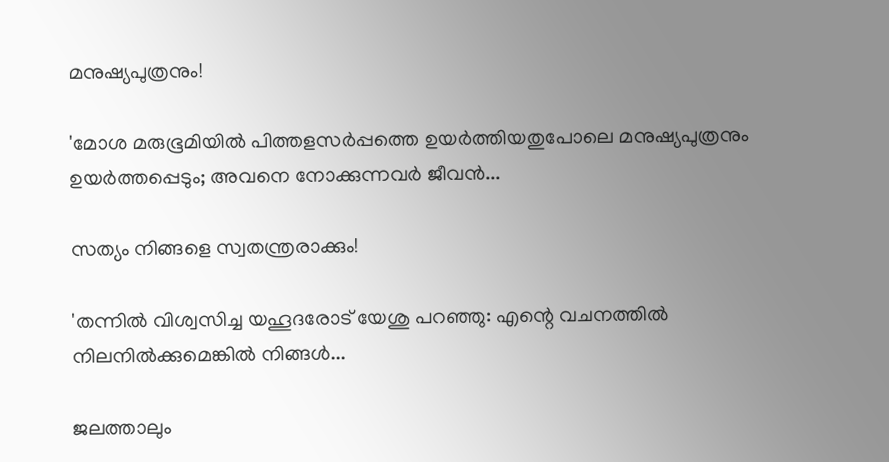മനുഷ്യപുത്രനും!

'മോശ മരുഭൂമിയില്‍ പിത്തളസര്‍പ്പത്തെ ഉയര്‍ത്തിയതുപോലെ മനുഷ്യപുത്രനും ഉയര്‍ത്തപ്പെടും; അവനെ നോക്കുന്നവര്‍ ജീവന്‍...

സത്യം നിങ്ങളെ സ്വതന്ത്രരാക്കും!

'തന്നില്‍ വിശ്വസിച്ച യഹൂദരോട് യേശു പറഞ്ഞു: എന്റെ വചനത്തില്‍ നിലനില്‍ക്കുമെങ്കില്‍ നിങ്ങള്‍...

ജലത്താലും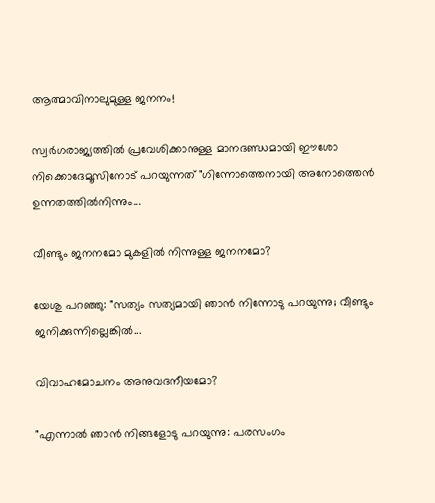ആത്മാവിനാലുമുള്ള ജനനം!

സ്വർഗരാജ്യത്തിൽ പ്രവേശിക്കാനുള്ള മാനദണ്ഡമായി ഈശോ നിക്കൊദേമൂസിനോട് പറയുന്നത് "ഗിന്നോത്തെനായി അനോത്തെൻ ഉന്നതത്തിൽനിന്നും...

വീണ്ടും ജനനമോ മുകളിൽ നിന്നുള്ള ജനനമോ?

യേശു പറഞ്ഞു: "സത്യം സത്യമായി ഞാൻ നിന്നോടു പറയുന്നു; വീണ്ടും ജനിക്കുന്നില്ലെങ്കിൽ...

വിവാഹമോചനം അനുവദനീയമോ?

"എന്നാൽ ഞാൻ നിങ്ങളോടു പറയുന്നു: പരസംഗം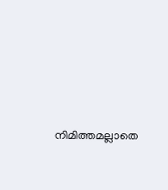നിമിത്തമല്ലാതെ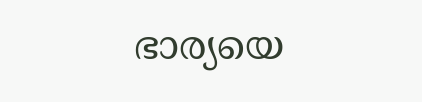ഭാര്യയെ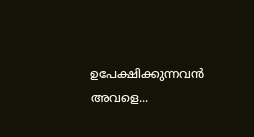ഉപേക്ഷിക്കുന്നവൻ അവളെ...